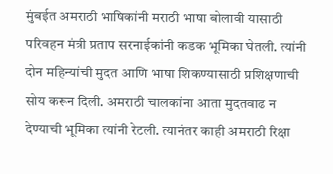मुंबईत अमराठी भाषिकांनी मराठी भाषा बोलावी यासाठी परिवहन मंत्री प्रताप सरनाईकांनी कडक भूमिका घेतली. त्यांनी दोन महिन्यांची मुदत आणि भाषा शिकण्यासाठी प्रशिक्षणाची सोय करून दिली. अमराठी चालकांना आता मुदतवाढ न देण्याची भूमिका त्यांनी रेटली. त्यानंतर काही अमराठी रिक्षा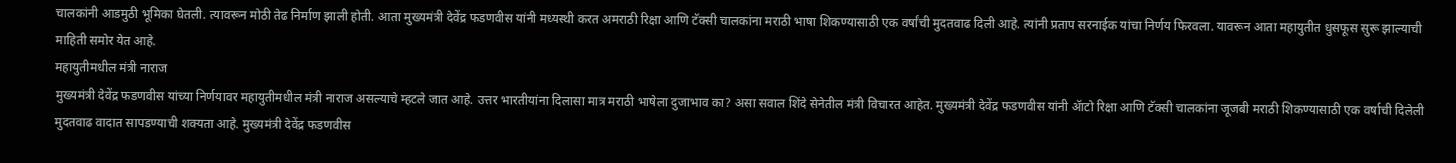चालकांनी आडमुठी भूमिका घेतली. त्यावरून मोठी तेढ निर्माण झाली होती. आता मुख्यमंत्री देवेंद्र फडणवीस यांनी मध्यस्थी करत अमराठी रिक्षा आणि टॅक्सी चालकांना मराठी भाषा शिकण्यासाठी एक वर्षांची मुदतवाढ दिली आहे. त्यांनी प्रताप सरनाईक यांचा निर्णय फिरवला. यावरून आता महायुतीत धुसफूस सुरू झाल्याची माहिती समोर येत आहे.
महायुतीमधील मंत्री नाराज
मुख्यमंत्री देवेंद्र फडणवीस यांच्या निर्णयावर महायुतीमधील मंत्री नाराज असल्याचे म्हटले जात आहे. उत्तर भारतीयांना दिलासा मात्र मराठी भाषेला दुजाभाव का? असा सवाल शिंदे सेनेतील मंत्री विचारत आहेत. मुख्यमंत्री देवेंद्र फडणवीस यांनी ॲाटो रिक्षा आणि टॅक्सी चालकांना जूजबी मराठी शिकण्यासाठी एक वर्षाची दिलेली मुदतवाढ वादात सापडण्याची शक्यता आहे. मुख्यमंत्री देवेंद्र फडणवीस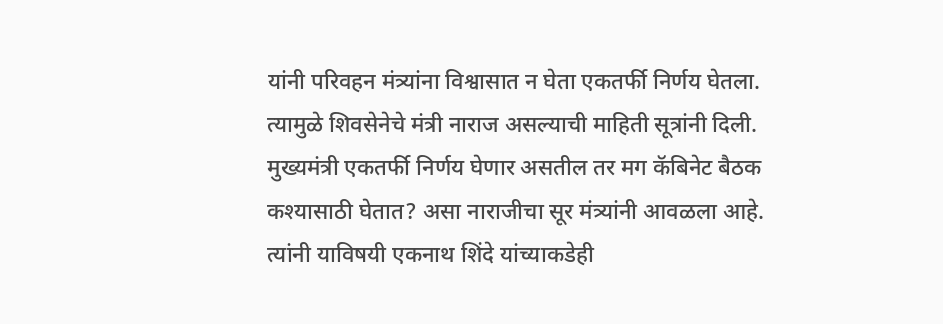यांनी परिवहन मंत्र्यांना विश्वासात न घेता एकतर्फी निर्णय घेतला. त्यामुळे शिवसेनेचे मंत्री नाराज असल्याची माहिती सूत्रांनी दिली. मुख्यमंत्री एकतर्फी निर्णय घेणार असतील तर मग कॅबिनेट बैठक कश्यासाठी घेतात? असा नाराजीचा सूर मंत्र्यांनी आवळला आहे. त्यांनी याविषयी एकनाथ शिंदे यांच्याकडेही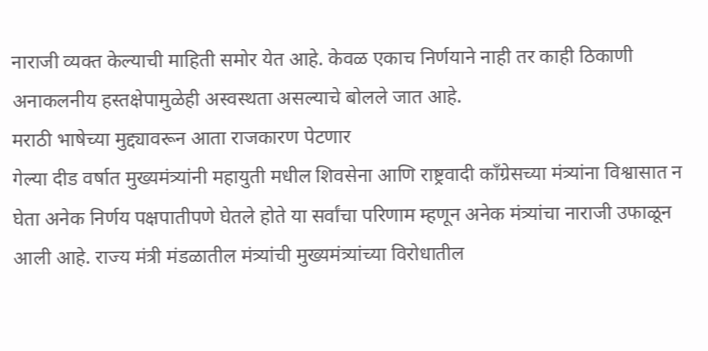नाराजी व्यक्त केल्याची माहिती समोर येत आहे. केवळ एकाच निर्णयाने नाही तर काही ठिकाणी अनाकलनीय हस्तक्षेपामुळेही अस्वस्थता असल्याचे बोलले जात आहे.
मराठी भाषेच्या मुद्द्यावरून आता राजकारण पेटणार
गेल्या दीड वर्षात मुख्यमंत्र्यांनी महायुती मधील शिवसेना आणि राष्ट्रवादी काँग्रेसच्या मंत्र्यांना विश्वासात न घेता अनेक निर्णय पक्षपातीपणे घेतले होते या सर्वांचा परिणाम म्हणून अनेक मंत्र्यांचा नाराजी उफाळून आली आहे. राज्य मंत्री मंडळातील मंत्र्यांची मुख्यमंत्र्यांच्या विरोधातील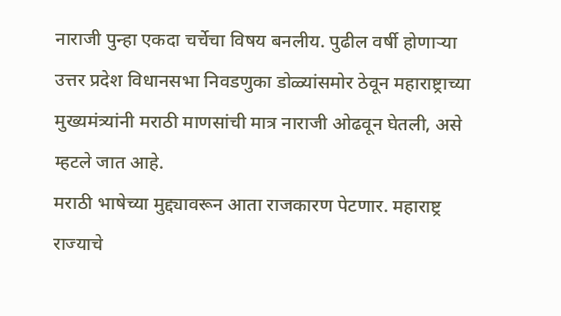नाराजी पुन्हा एकदा चर्चेचा विषय बनलीय. पुढील वर्षी होणाऱ्या उत्तर प्रदेश विधानसभा निवडणुका डोळ्यांसमोर ठेवून महाराष्ट्राच्या मुख्यमंत्र्यांनी मराठी माणसांची मात्र नाराजी ओढवून घेतली, असे म्हटले जात आहे.
मराठी भाषेच्या मुद्द्यावरून आता राजकारण पेटणार. महाराष्ट्र राज्याचे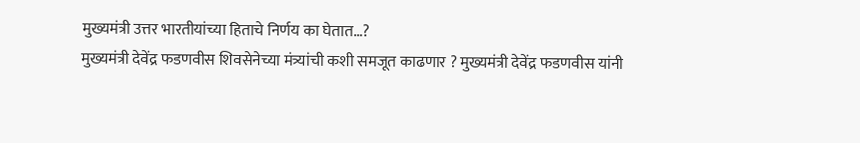मुख्यमंत्री उत्तर भारतीयांच्या हिताचे निर्णय का घेतात…?
मुख्यमंत्री देवेंद्र फडणवीस शिवसेनेच्या मंत्र्यांची कशी समजूत काढणार ? मुख्यमंत्री देवेंद्र फडणवीस यांनी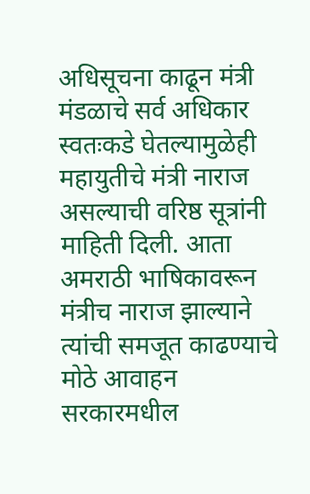अधिसूचना काढून मंत्री मंडळाचे सर्व अधिकार स्वतःकडे घेतल्यामुळेही महायुतीचे मंत्री नाराज असल्याची वरिष्ठ सूत्रांनी माहिती दिली. आता अमराठी भाषिकावरून मंत्रीच नाराज झाल्याने त्यांची समजूत काढण्याचे मोठे आवाहन सरकारमधील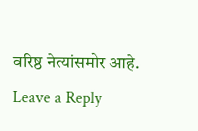वरिष्ठ नेत्यांसमोर आहे.
Leave a Reply